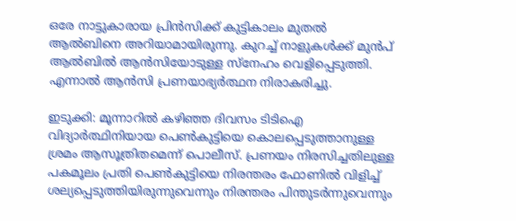ഒരേ നാട്ടുകാരായ പ്രിൻസിക്ക് കുട്ടികാലം മുതൽ ആൽബിനെ അറിയാമായിരുന്നു. കുറച്ച് നാളുകൾക്ക് മുൻപ് ആൽബിൽ ആൻസിയോടുള്ള സ്നേഹം വെളിപ്പെടുത്തി. എന്നാൽ ആൻസി പ്രണയാഭ്യര്‍ത്ഥന നിരാകരിച്ചു.

ഇടുക്കി: മൂന്നാറില്‍ കഴിഞ്ഞ ദിവസം ടിടിഐ വിദ്യാർത്ഥിനിയായ പെണ്‍കുട്ടിയെ കൊലപ്പെടുത്താനുള്ള ശ്രമം ആസൂത്രിതമെന്ന് പൊലീസ്. പ്രണയം നിരസിച്ചതിലുള്ള പകമൂലം പ്രതി പെണ്‍കുട്ടിയെ നിരന്തരം ഫോണില്‍ വിളിച്ച് ശല്യപ്പെടുത്തിയിരുന്നുവെന്നും നിരന്തരം പിന്തുടര്‍ന്നുവെന്നും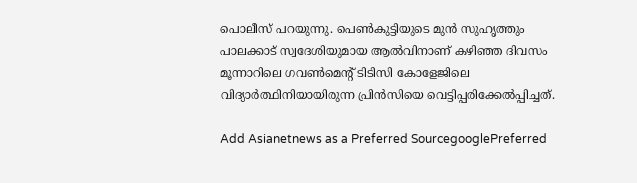പൊലീസ് പറയുന്നു. പെണ്‍കുട്ടിയുടെ മുൻ സുഹൃത്തും പാലക്കാട് സ്വദേശിയുമായ ആല്‍വിനാണ് കഴിഞ്ഞ ദിവസം മൂന്നാറിലെ ഗവൺമെന്‍റ് ടിടിസി കോളേജിലെ വിദ്യാർത്ഥിനിയായിരുന്ന പ്രിന്‍സിയെ വെട്ടിപ്പരിക്കേല്‍പ്പിച്ചത്.

Add Asianetnews as a Preferred SourcegooglePreferred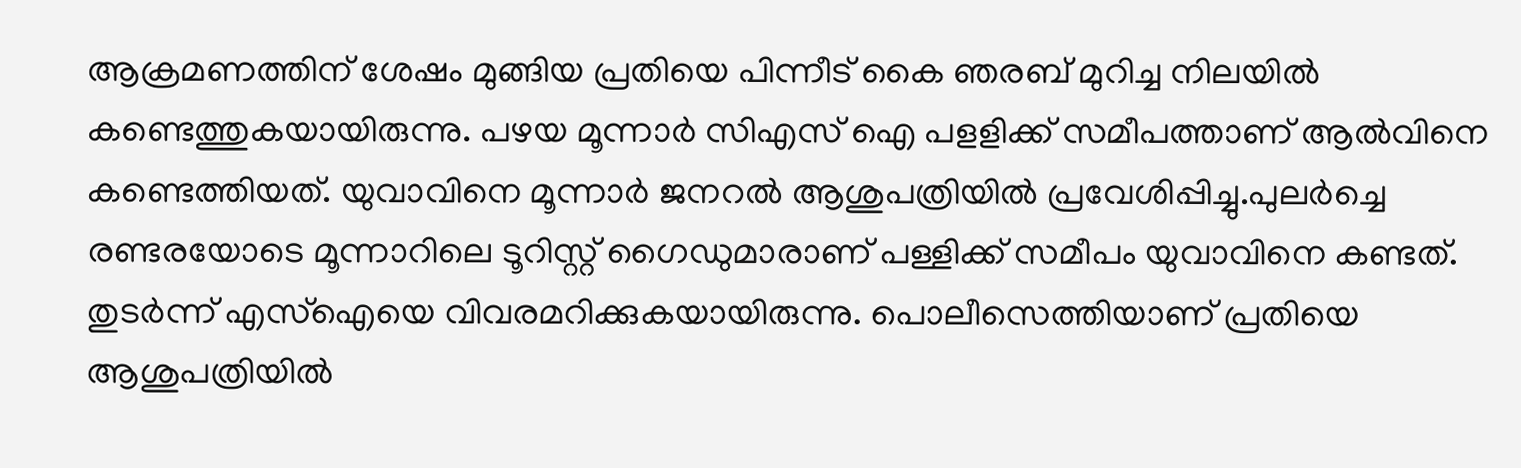ആക്രമണത്തിന് ശേഷം മുങ്ങിയ പ്രതിയെ പിന്നീട് കൈ ഞരബ് മുറിച്ച നിലയിൽ കണ്ടെത്തുകയായിരുന്നു. പഴയ മൂന്നാർ സിഎസ് ഐ പളളിക്ക് സമീപത്താണ് ആല്‍വിനെ കണ്ടെത്തിയത്. യുവാവിനെ മൂന്നാർ ജനറൽ ആശുപത്രിയിൽ പ്രവേശിപ്പിച്ചു.പുലർച്ചെ രണ്ടരയോടെ മൂന്നാറിലെ ടൂറിസ്റ്റ് ഗൈഡുമാരാണ് പള്ളിക്ക് സമീപം യുവാവിനെ കണ്ടത്. തുടർന്ന് എസ്ഐയെ വിവരമറിക്കുകയായിരുന്നു. പൊലീസെത്തിയാണ് പ്രതിയെ ആശുപത്രിയിൽ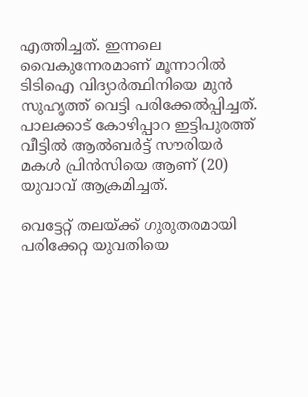എത്തിച്ചത്. ഇന്നലെ വൈകുന്നേരമാണ് മൂന്നാറിൽ ടിടിഐ വിദ്യാർത്ഥിനിയെ മുന്‍ സുഹൃത്ത് വെട്ടി പരിക്കേൽപ്പിച്ചത്. പാലക്കാട് കോഴിപ്പാറ ഇട്ടിപുരത്ത് വീട്ടിൽ ആൽബർട്ട് സൗരിയർ മകൾ പ്രിൻസിയെ ആണ് (20) യുവാവ് ആക്രമിച്ചത്.

വെട്ടേറ്റ് തലയ്ക്ക് ഗുരുതരമായി പരിക്കേറ്റ യുവതിയെ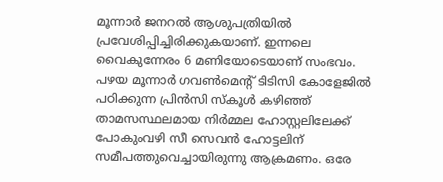മൂന്നാർ ജനറൽ ആശുപത്രിയിൽ പ്രവേശിപ്പിച്ചിരിക്കുകയാണ്. ഇന്നലെ വൈകുന്നേരം 6 മണിയോടെയാണ് സംഭവം. പഴയ മൂന്നാർ ഗവൺമെന്‍റ് ടിടിസി കോളേജില്‍ പഠിക്കുന്ന പ്രിൻസി സ്കൂൾ കഴിഞ്ഞ് താമസസ്ഥലമായ നിർമ്മല ഹോസ്റ്റലിലേക്ക് പോകുംവഴി സീ സെവൻ ഹോട്ടലിന് സമീപത്തുവെച്ചായിരുന്നു ആക്രമണം. ഒരേ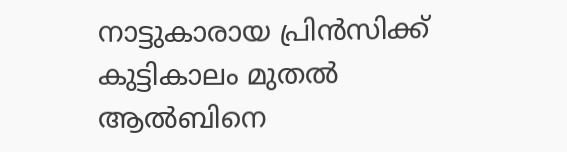നാട്ടുകാരായ പ്രിൻസിക്ക് കുട്ടികാലം മുതൽ ആൽബിനെ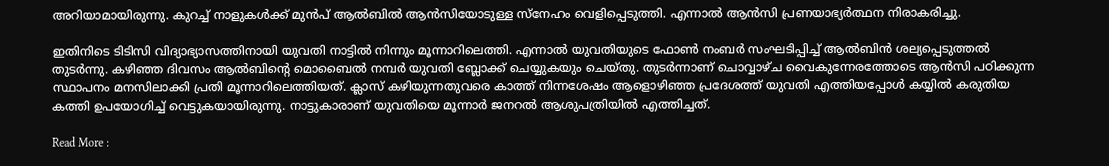അറിയാമായിരുന്നു. കുറച്ച് നാളുകൾക്ക് മുൻപ് ആൽബിൽ ആൻസിയോടുള്ള സ്നേഹം വെളിപ്പെടുത്തി. എന്നാൽ ആൻസി പ്രണയാഭ്യര്‍ത്ഥന നിരാകരിച്ചു.

ഇതിനിടെ ടിടിസി വിദ്യാഭ്യാസത്തിനായി യുവതി നാട്ടിൽ നിന്നും മൂന്നാറിലെത്തി. എന്നാൽ യുവതിയുടെ ഫോൺ നംബർ സംഘടിപ്പിച്ച് ആൽബിൻ ശല്യപ്പെടുത്തൽ തുടർന്നു. കഴിഞ്ഞ ദിവസം ആൽബിന്‍റെ മൊബൈല്‍ നമ്പര്‍ യുവതി ബ്ലോക്ക് ചെയ്യുകയും ചെയ്തു. തുടർന്നാണ് ചൊവ്വാഴ്ച വൈകുന്നേരത്തോടെ ആൻസി പഠിക്കുന്ന സ്ഥാപനം മനസിലാക്കി പ്രതി മൂന്നാറിലെത്തിയത്. ക്ലാസ് കഴിയുന്നതുവരെ കാത്ത് നിന്നശേഷം ആളൊഴിഞ്ഞ പ്രദേശത്ത് യുവതി എത്തിയപ്പോൾ കയ്യിൽ കരുതിയ കത്തി ഉപയോഗിച്ച് വെട്ടുകയായിരുന്നു. നാട്ടുകാരാണ് യുവതിയെ മൂന്നാർ ജനറൽ ആശുപത്രിയിൽ എത്തിച്ചത്.

Read More :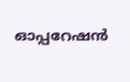ഓപ്പറേഷൻ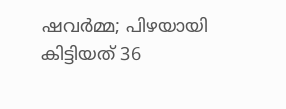ഷവർമ്മ; പിഴയായി കിട്ടിയത് 36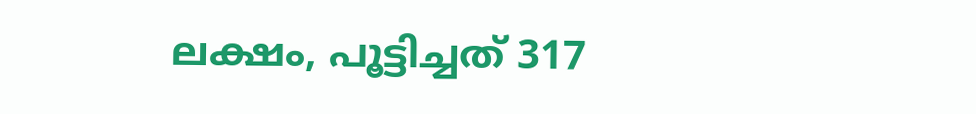ലക്ഷം, പൂട്ടിച്ചത് 317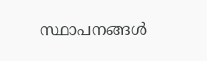സ്ഥാപനങ്ങള്‍